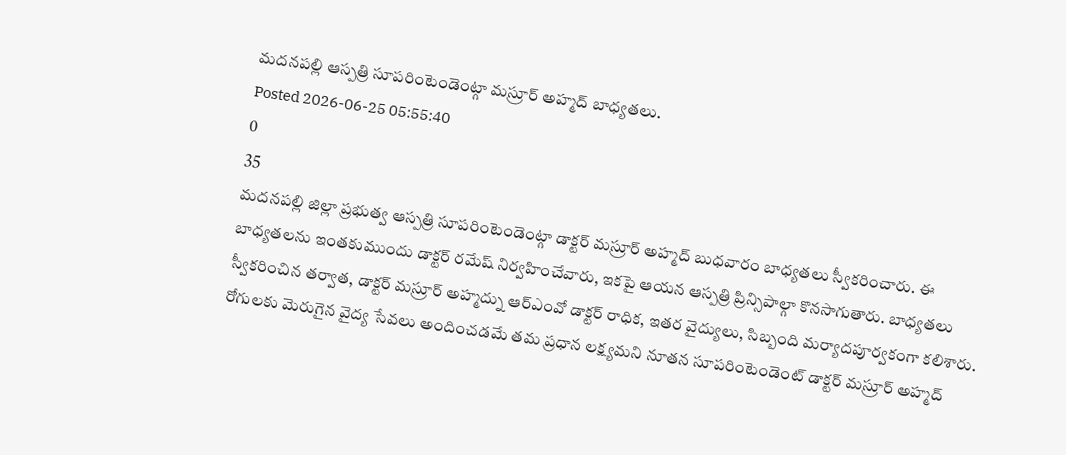మదనపల్లి ఆస్పత్రి సూపరింటెండెంట్గా మస్రూర్ అహ్మద్ బాధ్యతలు.
Posted 2026-06-25 05:55:40
0
35
మదనపల్లి జిల్లా ప్రభుత్వ ఆస్పత్రి సూపరింటెండెంట్గా డాక్టర్ మస్రూర్ అహ్మద్ బుధవారం బాధ్యతలు స్వీకరించారు. ఈ బాధ్యతలను ఇంతకుముందు డాక్టర్ రమేష్ నిర్వహించేవారు, ఇకపై ఆయన ఆస్పత్రి ప్రిన్సిపాల్గా కొనసాగుతారు. బాధ్యతలు స్వీకరించిన తర్వాత, డాక్టర్ మస్రూర్ అహ్మద్ను ఆర్ఎంవో డాక్టర్ రాధిక, ఇతర వైద్యులు, సిబ్బంది మర్యాదపూర్వకంగా కలిశారు. రోగులకు మెరుగైన వైద్య సేవలు అందించడమే తమ ప్రధాన లక్ష్యమని నూతన సూపరింటెండెంట్ డాక్టర్ మస్రూర్ అహ్మద్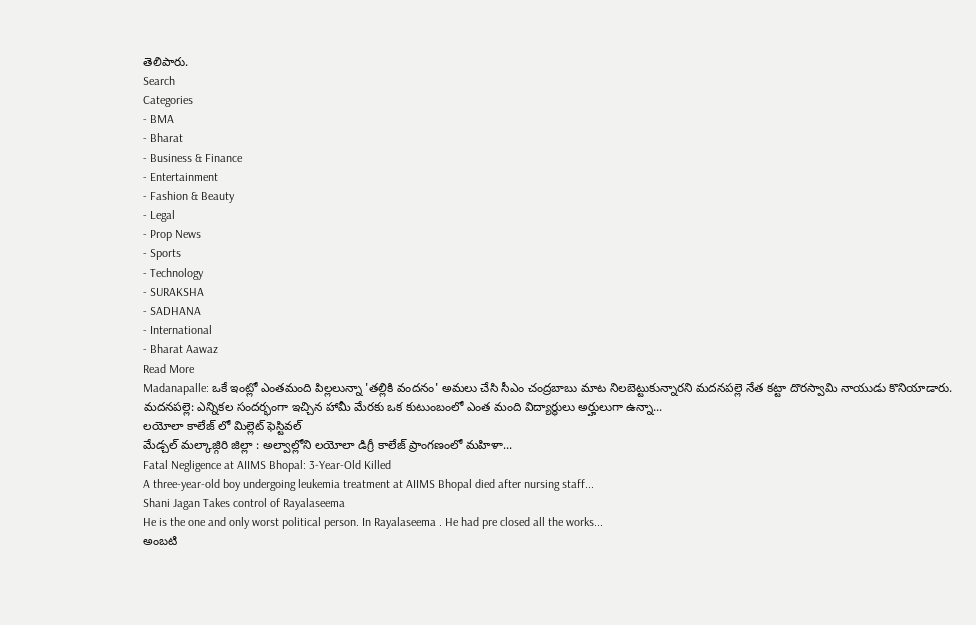తెలిపారు.
Search
Categories
- BMA
- Bharat
- Business & Finance
- Entertainment
- Fashion & Beauty
- Legal
- Prop News
- Sports
- Technology
- SURAKSHA
- SADHANA
- International
- Bharat Aawaz
Read More
Madanapalle: ఒకే ఇంట్లో ఎంతమంది పిల్లలున్నా 'తల్లికి వందనం' అమలు చేసి సీఎం చంద్రబాబు మాట నిలబెట్టుకున్నారని మదనపల్లె నేత కట్టా దొరస్వామి నాయుడు కొనియాడారు.
మదనపల్లె: ఎన్నికల సందర్భంగా ఇచ్చిన హామీ మేరకు ఒక కుటుంబంలో ఎంత మంది విద్యార్థులు అర్హులుగా ఉన్నా...
లయోలా కాలేజ్ లో మిల్లెట్ ఫెస్టివల్
మేడ్చల్ మల్కాజ్గిరి జిల్లా : అల్వాల్లోని లయోలా డిగ్రీ కాలేజ్ ప్రాంగణంలో మహిళా...
Fatal Negligence at AIIMS Bhopal: 3-Year-Old Killed
A three-year-old boy undergoing leukemia treatment at AIIMS Bhopal died after nursing staff...
Shani Jagan Takes control of Rayalaseema
He is the one and only worst political person. In Rayalaseema . He had pre closed all the works...
అంబటి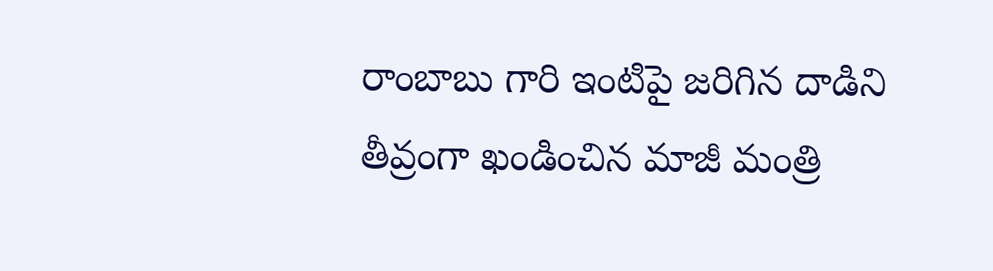రాంబాబు గారి ఇంటిపై జరిగిన దాడిని తీవ్రంగా ఖండించిన మాజీ మంత్రి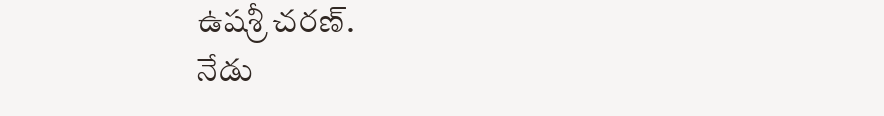ఉషశ్రీ చరణ్.
నేడు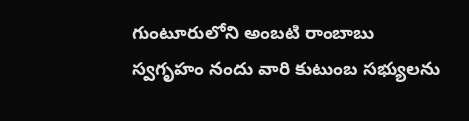గుంటూరులోని అంబటి రాంబాబు స్వగృహం నందు వారి కుటుంబ సభ్యులను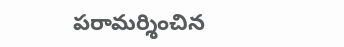పరామర్శించిన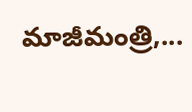మాజీమంత్రి,...